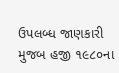ઉપલબ્ધ જાણકારી મુજબ હજી ૧૯૮૦ના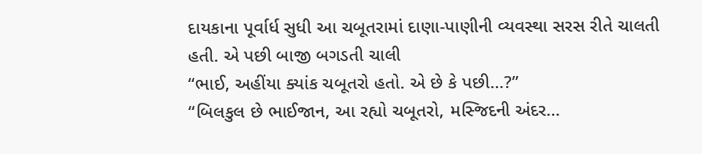દાયકાના પૂર્વાર્ધ સુધી આ ચબૂતરામાં દાણા-પાણીની વ્યવસ્થા સરસ રીતે ચાલતી હતી. એ પછી બાજી બગડતી ચાલી
“ભાઈ, અહીંયા ક્યાંક ચબૂતરો હતો. એ છે કે પછી…?”
“બિલકુલ છે ભાઈજાન, આ રહ્યો ચબૂતરો, મસ્જિદની અંદર…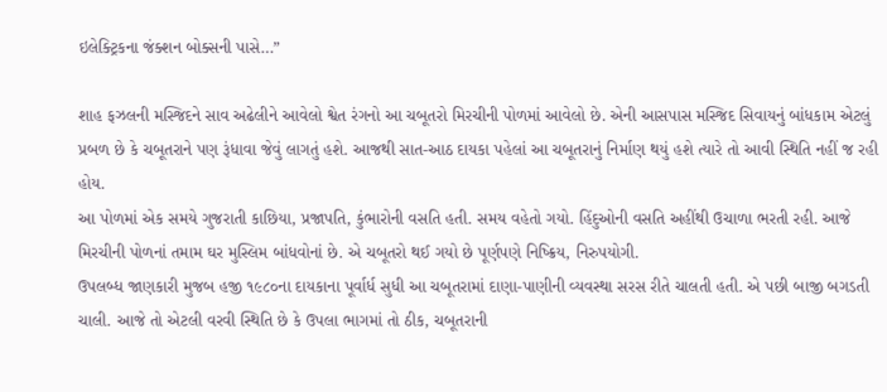ઇલેક્ટ્રિકના જંક્શન બોક્સની પાસે…”

શાહ ફઝલની મસ્જિદને સાવ અઢેલીને આવેલો શ્વેત રંગનો આ ચબૂતરો મિરચીની પોળમાં આવેલો છે. એની આસપાસ મસ્જિદ સિવાયનું બાંધકામ એટલું પ્રબળ છે કે ચબૂતરાને પણ રૂંધાવા જેવું લાગતું હશે. આજથી સાત-આઠ દાયકા પહેલાં આ ચબૂતરાનું નિર્માણ થયું હશે ત્યારે તો આવી સ્થિતિ નહીં જ રહી હોય.
આ પોળમાં એક સમયે ગુજરાતી કાછિયા, પ્રજાપતિ, કુંભારોની વસતિ હતી. સમય વહેતો ગયો. હિંદુઓની વસતિ અહીંથી ઉચાળા ભરતી રહી. આજે મિરચીની પોળનાં તમામ ઘર મુસ્લિમ બાંધવોનાં છે. એ ચબૂતરો થઈ ગયો છે પૂર્ણપણે નિષ્ક્રિય, નિરુપયોગી.
ઉપલબ્ધ જાણકારી મુજબ હજી ૧૯૮૦ના દાયકાના પૂર્વાર્ધ સુધી આ ચબૂતરામાં દાણા-પાણીની વ્યવસ્થા સરસ રીતે ચાલતી હતી. એ પછી બાજી બગડતી ચાલી. આજે તો એટલી વરવી સ્થિતિ છે કે ઉપલા ભાગમાં તો ઠીક, ચબૂતરાની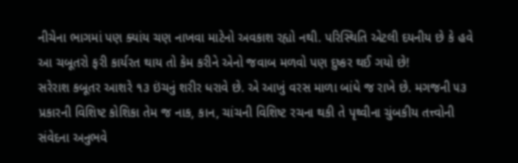નીચેના ભાગમાં પણ ક્યાંય ચણ નાખવા માટેનો અવકાશ રહ્યો નથી. પરિસ્થિતિ એટલી દયનીય છે કે હવે આ ચબૂતરો ફરી કાર્યરત થાય તો કેમ કરીને એનો જવાબ મળવો પણ દુષ્કર થઈ ગયો છે!
સરેરાશ કબૂતર આશરે ૧૩ ઇંચનું શરીર ધરાવે છે. એ આખું વરસ માળા બાંધે જ રાખે છે. મગજની ૫૩ પ્રકારની વિશિષ્ટ કોશિકા તેમ જ નાક, કાન, ચાંચની વિશિષ્ટ રચના થકી તે પૃથ્વીના ચુંબકીય તત્ત્વોની સંવેદના અનુભવે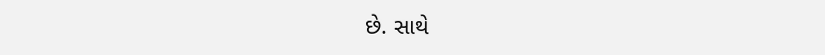છે. સાથે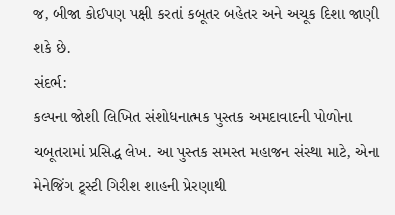જ, બીજા કોઈપણ પક્ષી કરતાં કબૂતર બહેતર અને અચૂક દિશા જાણી શકે છે.
સંદર્ભ:
કલ્પના જોશી લિખિત સંશોધનાત્મક પુસ્તક અમદાવાદની પોળોના ચબૂતરામાં પ્રસિદ્ધ લેખ. આ પુસ્તક સમસ્ત મહાજન સંસ્થા માટે, એના મેનેજિંગ ટ્ર્સ્ટી ગિરીશ શાહની પ્રેરણાથી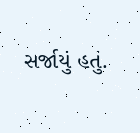સર્જાયું હતું.